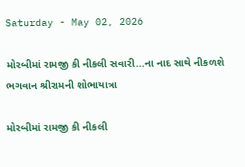Saturday - May 02, 2026

મોરબીમાં રામજી કી નીકલી સવારી...ના નાદ સાથે નીકળશે ભગવાન શ્રીરામની શોભાયાત્રા

મોરબીમાં રામજી કી નીકલી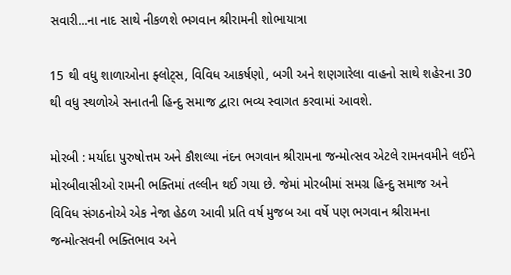સવારી...ના નાદ સાથે નીકળશે ભગવાન શ્રીરામની શોભાયાત્રા

15 થી વધુ શાળાઓના ફ્લોટ્સ, વિવિધ આકર્ષણો, બગી અને શણગારેલા વાહનો સાથે શહેરના 30 થી વધુ સ્થળોએ સનાતની હિન્દુ સમાજ દ્વારા ભવ્ય સ્વાગત કરવામાં આવશે.

મોરબી : મર્યાદા પુરુષોત્તમ અને કૌશલ્યા નંદન ભગવાન શ્રીરામના જન્મોત્સવ એટલે રામનવમીને લઈને મોરબીવાસીઓ રામની ભક્તિમાં તલ્લીન થઈ ગયા છે. જેમાં મોરબીમાં સમગ્ર હિન્દુ સમાજ અને વિવિધ સંગઠનોએ એક નેજા હેઠળ આવી પ્રતિ વર્ષ મુજબ આ વર્ષે પણ ભગવાન શ્રીરામના જન્મોત્સવની ભક્તિભાવ અને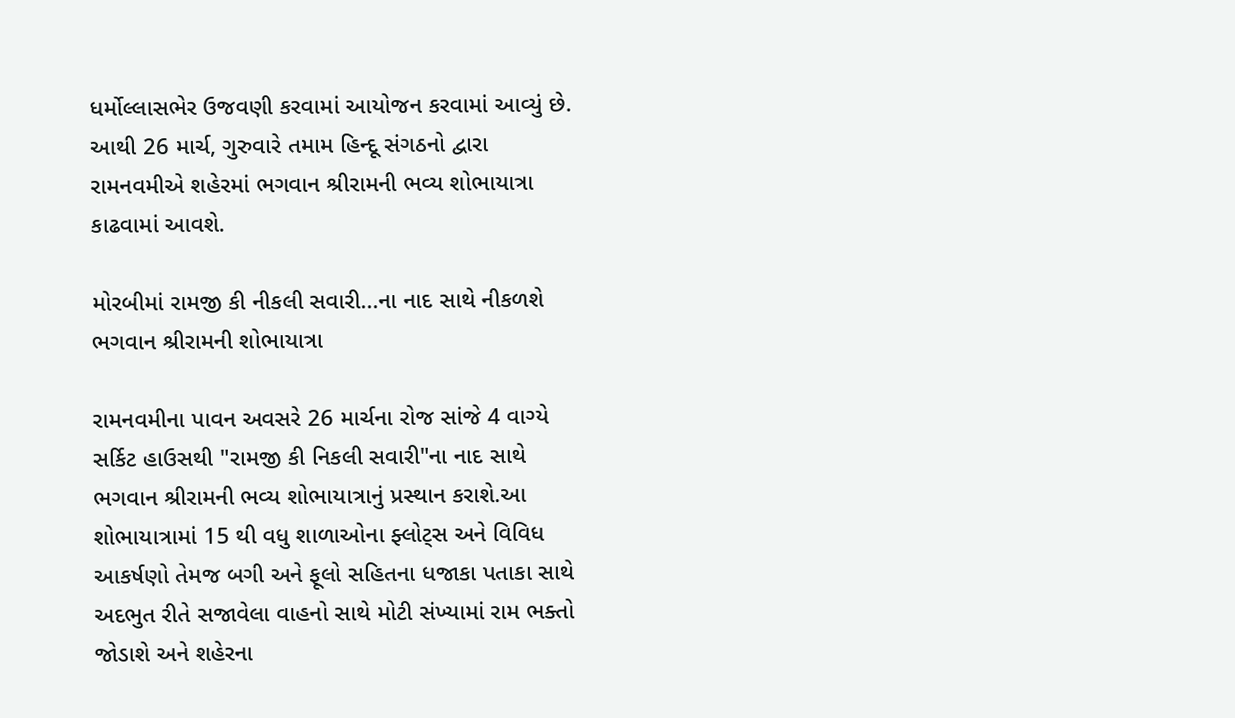ધર્મોલ્લાસભેર ઉજવણી કરવામાં આયોજન કરવામાં આવ્યું છે. આથી 26 માર્ચ, ગુરુવારે તમામ હિન્દૂ સંગઠનો દ્વારા રામનવમીએ શહેરમાં ભગવાન શ્રીરામની ભવ્ય શોભાયાત્રા કાઢવામાં આવશે.

મોરબીમાં રામજી કી નીકલી સવારી...ના નાદ સાથે નીકળશે ભગવાન શ્રીરામની શોભાયાત્રા

રામનવમીના પાવન અવસરે 26 માર્ચના રોજ સાંજે 4 વાગ્યે સર્કિટ હાઉસથી "રામજી કી નિકલી સવારી"ના નાદ સાથે ભગવાન શ્રીરામની ભવ્ય શોભાયાત્રાનું પ્રસ્થાન કરાશે.આ શોભાયાત્રામાં 15 થી વધુ શાળાઓના ફ્લોટ્સ અને વિવિધ આકર્ષણો તેમજ બગી અને ફૂલો સહિતના ધજાકા પતાકા સાથે અદભુત રીતે સજાવેલા વાહનો સાથે મોટી સંખ્યામાં રામ ભક્તો જોડાશે અને શહેરના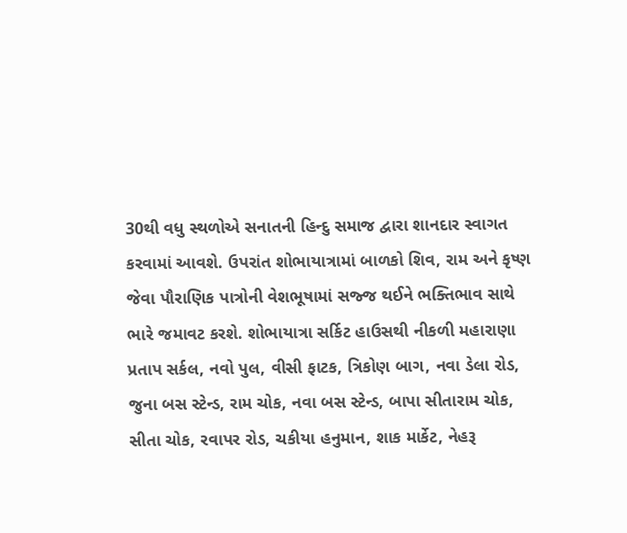30થી વધુ સ્થળોએ સનાતની હિન્દુ સમાજ દ્વારા શાનદાર સ્વાગત કરવામાં આવશે. ઉપરાંત શોભાયાત્રામાં બાળકો શિવ, રામ અને કૃષ્ણ જેવા પૌરાણિક પાત્રોની વેશભૂષામાં સજ્જ થઈને ભક્તિભાવ સાથે ભારે જમાવટ કરશે. શોભાયાત્રા સર્કિટ હાઉસથી નીકળી મહારાણા પ્રતાપ સર્કલ, નવો પુલ, વીસી ફાટક, ત્રિકોણ બાગ, નવા ડેલા રોડ, જુના બસ સ્ટેન્ડ, રામ ચોક, નવા બસ સ્ટેન્ડ, બાપા સીતારામ ચોક, સીતા ચોક, રવાપર રોડ, ચકીયા હનુમાન, શાક માર્કેટ, નેહરૂ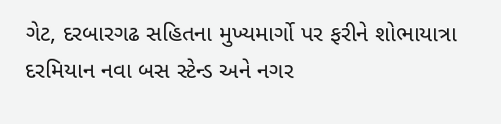ગેટ, દરબારગઢ સહિતના મુખ્યમાર્ગો પર ફરીને શોભાયાત્રા દરમિયાન નવા બસ સ્ટેન્ડ અને નગર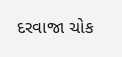દરવાજા ચોક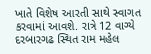ખાતે વિશેષ આરતી સાથે સ્વાગત કરવામાં આવશે. રાત્રે 12 વાગ્યે દરબારગઢ સ્થિત રામ મહેલ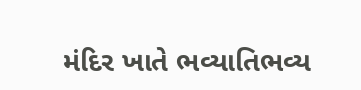મંદિર ખાતે ભવ્યાતિભવ્ય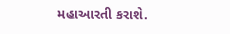મહાઆરતી કરાશે.